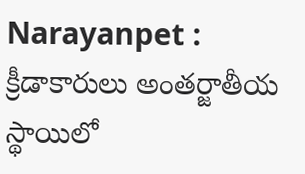Narayanpet : క్రీడాకారులు అంతర్జాతీయ స్థాయిలో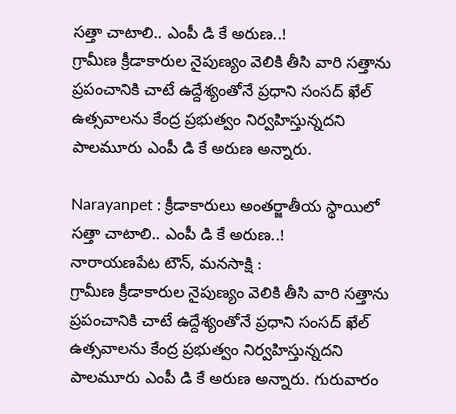సత్తా చాటాలి.. ఎంపీ డి కే అరుణ..!
గ్రామీణ క్రీడాకారుల నైపుణ్యం వెలికి తీసి వారి సత్తాను ప్రపంచానికి చాటే ఉద్దేశ్యంతోనే ప్రధాని సంసద్ ఖేల్ ఉత్సవాలను కేంద్ర ప్రభుత్వం నిర్వహిస్తున్నదని పాలమూరు ఎంపీ డి కే అరుణ అన్నారు.

Narayanpet : క్రీడాకారులు అంతర్జాతీయ స్థాయిలో సత్తా చాటాలి.. ఎంపీ డి కే అరుణ..!
నారాయణపేట టౌన్, మనసాక్షి :
గ్రామీణ క్రీడాకారుల నైపుణ్యం వెలికి తీసి వారి సత్తాను ప్రపంచానికి చాటే ఉద్దేశ్యంతోనే ప్రధాని సంసద్ ఖేల్ ఉత్సవాలను కేంద్ర ప్రభుత్వం నిర్వహిస్తున్నదని పాలమూరు ఎంపీ డి కే అరుణ అన్నారు. గురువారం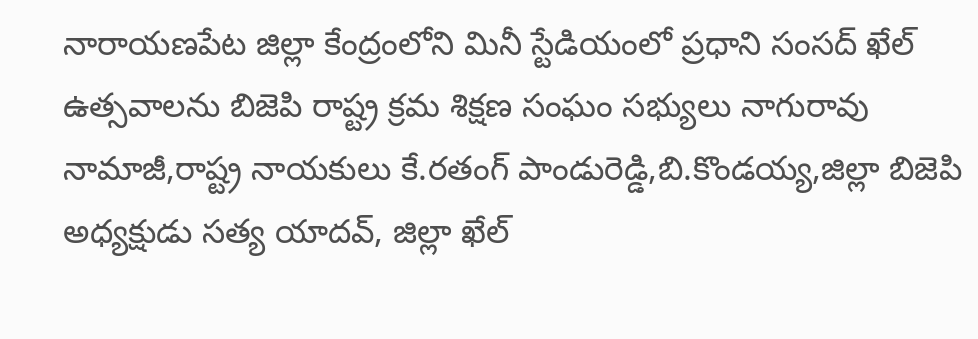నారాయణపేట జిల్లా కేంద్రంలోని మినీ స్టేడియంలో ప్రధాని సంసద్ ఖేల్ ఉత్సవాలను బిజెపి రాష్ట్ర క్రమ శిక్షణ సంఘం సభ్యులు నాగురావు నామాజీ,రాష్ట్ర నాయకులు కే.రతంగ్ పాండురెడ్డి,బి.కొండయ్య,జిల్లా బిజెపి అధ్యక్షుడు సత్య యాదవ్, జిల్లా ఖేల్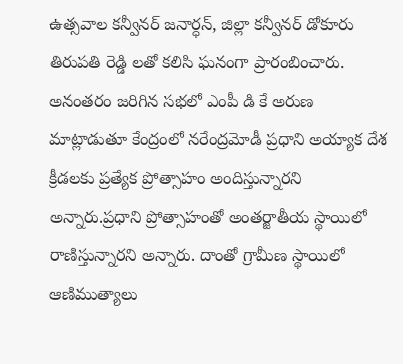ఉత్సవాల కన్వీనర్ జనార్ధన్, జిల్లా కన్వీనర్ డోకూరు తిరుపతి రెడ్డి లతో కలిసి ఘనంగా ప్రారంబించారు.
అనంతరం జరిగిన సభలో ఎంపీ డి కే అరుణ మాట్లాడుతూ కేంద్రంలో నరేంద్రమోడీ ప్రధాని అయ్యాక దేశ క్రీడలకు ప్రత్యేక ప్రోత్సాహం అందిస్తున్నారని అన్నారు.ప్రధాని ప్రోత్సాహంతో అంతర్జాతీయ స్థాయిలో రాణిస్తున్నారని అన్నారు. దాంతో గ్రామీణ స్థాయిలో ఆణిముత్యాలు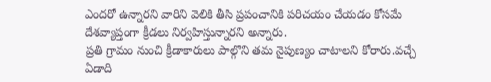ఎందరో ఉన్నారని వారిని వెలికి తీసి ప్రపంచానికి పరిచయం చేయడం కోసమే దేశవ్యాప్తంగా క్రీడలు నిర్వహిస్తున్నారని అన్నారు.
ప్రతి గ్రామం నుంచి క్రీడాకారులు పాల్గొని తమ నైపుణ్యం చాటాలని కోరారు.వచ్చే ఏడాది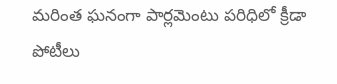మరింత ఘనంగా పార్లమెంటు పరిధిలో క్రీడా పోటీలు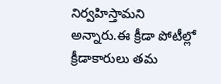నిర్వహిస్తామని అన్నారు.ఈ క్రీడా పోటీల్లో క్రీడాకారులు తమ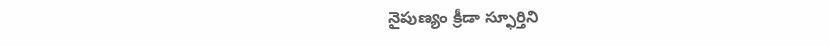నైపుణ్యం క్రీడా స్ఫూర్తిని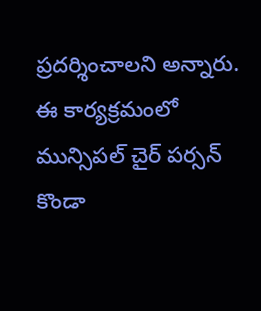ప్రదర్శించాలని అన్నారు. ఈ కార్యక్రమంలో మున్సిపల్ చైర్ పర్సన్ కొండా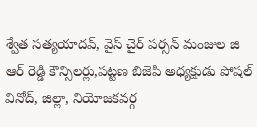శ్వేత సత్యయాదవ్, వైస్ చైర్ పర్సన్ మంజుల జి ఆర్ రెడ్డి కౌన్సిలర్లు,పట్టణ బిజెపి అధ్యక్షుడు పోషల్ వినోద్, జిల్లా, నియోజకవర్గ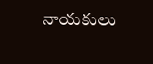నాయకులు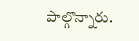పాల్గొన్నారు.